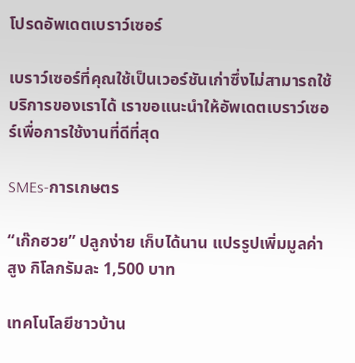โปรดอัพเดตเบราว์เซอร์

เบราว์เซอร์ที่คุณใช้เป็นเวอร์ชันเก่าซึ่งไม่สามารถใช้บริการของเราได้ เราขอแนะนำให้อัพเดตเบราว์เซอร์เพื่อการใช้งานที่ดีที่สุด

SMEs-การเกษตร

“เก๊กฮวย” ปลูกง่าย เก็บได้นาน แปรรูปเพิ่มมูลค่าสูง กิโลกรัมละ 1,500 บาท

เทคโนโลยีชาวบ้าน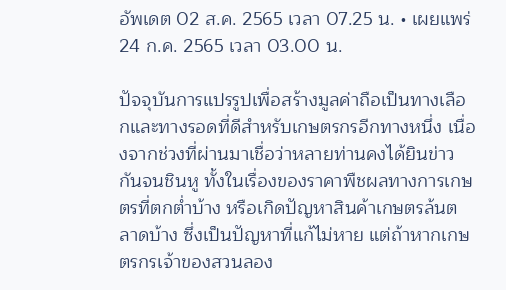อัพเดต 02 ส.ค. 2565 เวลา 07.25 น. • เผยแพร่ 24 ก.ค. 2565 เวลา 03.00 น.

ปัจจุบันการแปรรูปเพื่อสร้างมูลค่าถือเป็นทางเลือกและทางรอดที่ดีสำหรับเกษตรกรอีกทางหนึ่ง เนื่องจากช่วงที่ผ่านมาเชื่อว่าหลายท่านคงได้ยินข่าวกันจนชินหู ทั้งในเรื่องของราคาพืชผลทางการเกษตรที่ตกต่ำบ้าง หรือเกิดปัญหาสินค้าเกษตรล้นตลาดบ้าง ซึ่งเป็นปัญหาที่แก้ไม่หาย แต่ถ้าหากเกษตรกรเจ้าของสวนลอง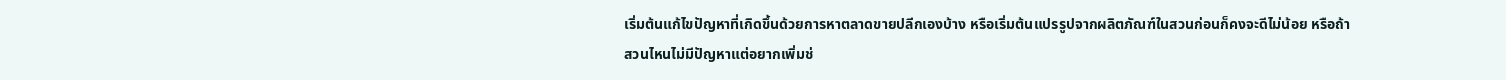เริ่มต้นแก้ไขปัญหาที่เกิดขึ้นด้วยการหาตลาดขายปลีกเองบ้าง หรือเริ่มต้นแปรรูปจากผลิตภัณฑ์ในสวนก่อนก็คงจะดีไม่น้อย หรือถ้าสวนไหนไม่มีปัญหาแต่อยากเพิ่มช่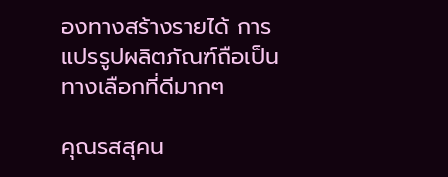องทางสร้างรายได้ การแปรรูปผลิตภัณฑ์ถือเป็นทางเลือกที่ดีมากๆ

คุณรสสุคน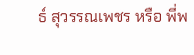ธ์ สุวรรณเพชร หรือ พี่พ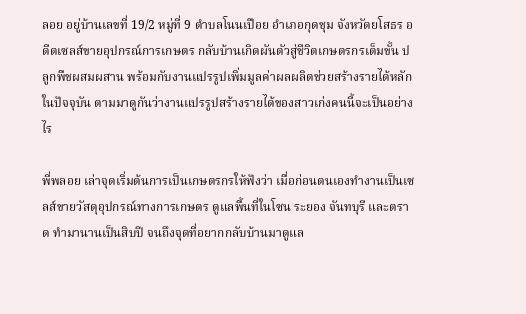ลอย อยู่บ้านเลขที่ 19/2 หมู่ที่ 9 ตําบลโนนเปือย อําเภอกุดชุม จังหวัดยโสธร อดีตเซลส์ขายอุปกรณ์การเกษตร กลับบ้านเกิดผันตัวสู่ชีวิตเกษตรกรเต็มขั้น ปลูกพืชผสมผสาน พร้อมกับงานแปรรูปเพิ่มมูลค่าผลผลิตช่วยสร้างรายได้หลักในปัจจุบัน ตามมาดูกันว่างานแปรรูปสร้างรายได้ของสาวเก่งคนนี้จะเป็นอย่างไร

พี่พลอย เล่าจุดเริ่มต้นการเป็นเกษตรกรให้ฟังว่า เมื่อก่อนตนเองทำงานเป็นเซลส์ขายวัสดุอุปกรณ์ทางการเกษตร ดูแลพื้นที่ในโซน ระยอง จันทบุรี และตราด ทำมานานเป็นสิบปี จนถึงจุดที่อยากกลับบ้านมาดูแล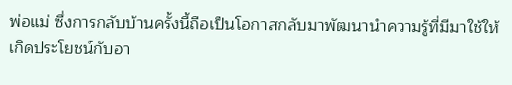พ่อแม่ ซึ่งการกลับบ้านครั้งนี้ถือเป็นโอกาสกลับมาพัฒนานำความรู้ที่มีมาใช้ให้เกิดประโยชน์กับอา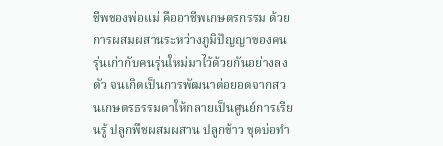ชีพของพ่อแม่ คืออาชีพเกษตรกรรม ด้วยการผสมผสานระหว่างภูมิปัญญาของคนรุ่นเก่ากับคนรุ่นใหม่มาไว้ด้วยกันอย่างลงตัว จนเกิดเป็นการพัฒนาต่อยอดจากสวนเกษตรธรรมดาให้กลายเป็นศูนย์การเรียนรู้ ปลูกพืชผสมผสาน ปลูกข้าว ขุดบ่อทำ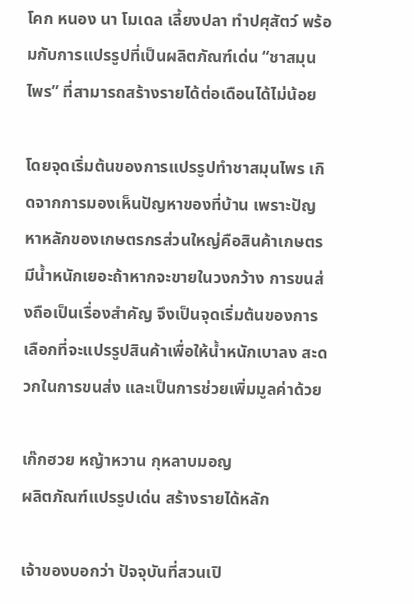โคก หนอง นา โมเดล เลี้ยงปลา ทำปศุสัตว์ พร้อมกับการแปรรูปที่เป็นผลิตภัณฑ์เด่น “ชาสมุนไพร” ที่สามารถสร้างรายได้ต่อเดือนได้ไม่น้อย

โดยจุดเริ่มต้นของการแปรรูปทำชาสมุนไพร เกิดจากการมองเห็นปัญหาของที่บ้าน เพราะปัญหาหลักของเกษตรกรส่วนใหญ่คือสินค้าเกษตรมีน้ำหนักเยอะถ้าหากจะขายในวงกว้าง การขนส่งถือเป็นเรื่องสำคัญ จึงเป็นจุดเริ่มต้นของการเลือกที่จะแปรรูปสินค้าเพื่อให้น้ำหนักเบาลง สะดวกในการขนส่ง และเป็นการช่วยเพิ่มมูลค่าด้วย

เก๊กฮวย หญ้าหวาน กุหลาบมอญ
ผลิตภัณฑ์แปรรูปเด่น สร้างรายได้หลัก

เจ้าของบอกว่า ปัจจุบันที่สวนเปิ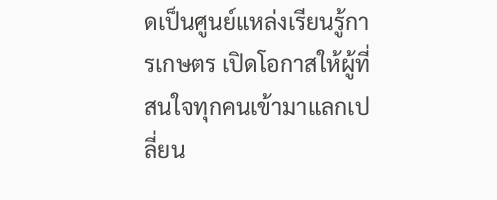ดเป็นศูนย์แหล่งเรียนรู้การเกษตร เปิดโอกาสให้ผู้ที่สนใจทุกคนเข้ามาแลกเปลี่ยน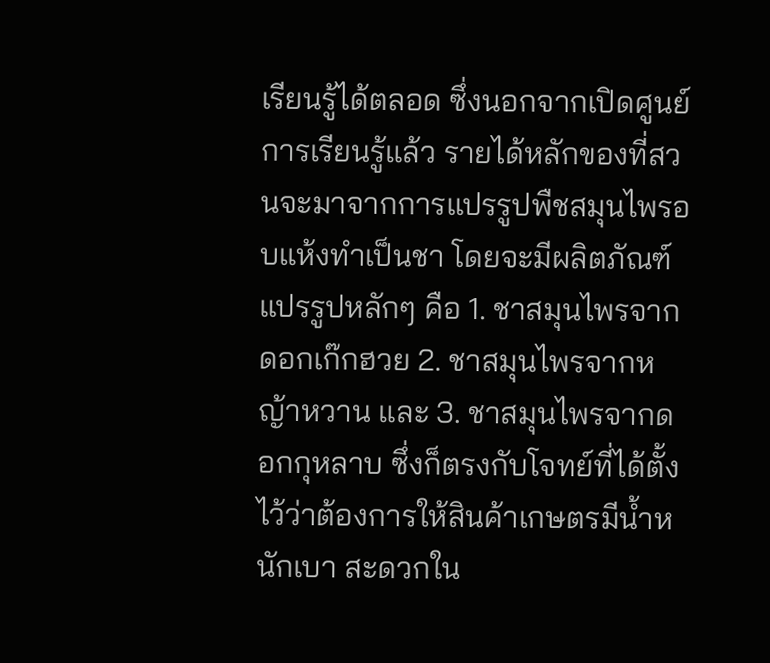เรียนรู้ได้ตลอด ซึ่งนอกจากเปิดศูนย์การเรียนรู้แล้ว รายได้หลักของที่สวนจะมาจากการแปรรูปพืชสมุนไพรอบแห้งทำเป็นชา โดยจะมีผลิตภัณฑ์แปรรูปหลักๆ คือ 1. ชาสมุนไพรจากดอกเก๊กฮวย 2. ชาสมุนไพรจากหญ้าหวาน และ 3. ชาสมุนไพรจากดอกกุหลาบ ซึ่งก็ตรงกับโจทย์ที่ได้ตั้งไว้ว่าต้องการให้สินค้าเกษตรมีน้ำหนักเบา สะดวกใน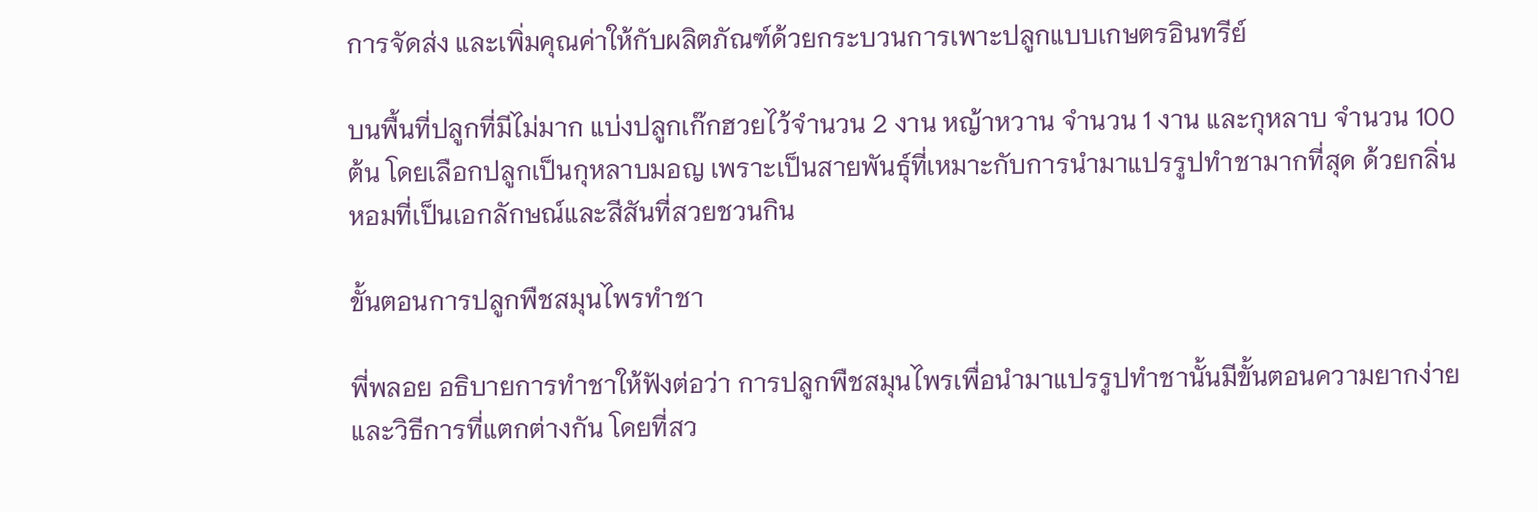การจัดส่ง และเพิ่มคุณค่าให้กับผลิตภัณฑ์ด้วยกระบวนการเพาะปลูกแบบเกษตรอินทรีย์

บนพื้นที่ปลูกที่มีไม่มาก แบ่งปลูกเก๊กฮวยไว้จำนวน 2 งาน หญ้าหวาน จำนวน 1 งาน และกุหลาบ จำนวน 100 ต้น โดยเลือกปลูกเป็นกุหลาบมอญ เพราะเป็นสายพันธุ์ที่เหมาะกับการนำมาแปรรูปทำชามากที่สุด ด้วยกลิ่นหอมที่เป็นเอกลักษณ์และสีสันที่สวยชวนกิน

ขั้นตอนการปลูกพืชสมุนไพรทำชา

พี่พลอย อธิบายการทำชาให้ฟังต่อว่า การปลูกพืชสมุนไพรเพื่อนำมาแปรรูปทำชานั้นมีขั้นตอนความยากง่ายและวิธีการที่แตกต่างกัน โดยที่สว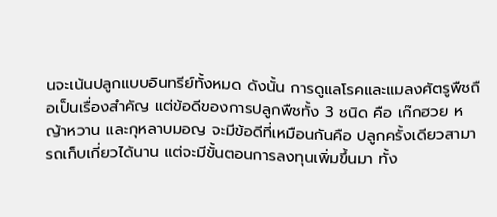นจะเน้นปลูกแบบอินทรีย์ทั้งหมด ดังนั้น การดูแลโรคและแมลงศัตรูพืชถือเป็นเรื่องสำคัญ แต่ข้อดีของการปลูกพืชทั้ง 3 ชนิด คือ เก๊กฮวย หญ้าหวาน และกุหลาบมอญ จะมีข้อดีที่เหมือนกันคือ ปลูกครั้งเดียวสามารถเก็บเกี่ยวได้นาน แต่จะมีขั้นตอนการลงทุนเพิ่มขึ้นมา ทั้ง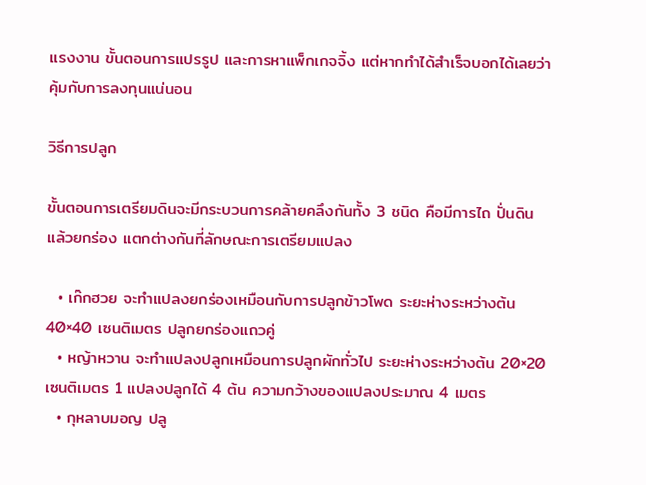แรงงาน ขั้นตอนการแปรรูป และการหาแพ็กเกจจิ้ง แต่หากทำได้สำเร็จบอกได้เลยว่าคุ้มกับการลงทุนแน่นอน

วิธีการปลูก

ขั้นตอนการเตรียมดินจะมีกระบวนการคล้ายคลึงกันทั้ง 3 ชนิด คือมีการไถ ปั่นดิน แล้วยกร่อง แตกต่างกันที่ลักษณะการเตรียมแปลง

  • เก๊กฮวย จะทำแปลงยกร่องเหมือนกับการปลูกข้าวโพด ระยะห่างระหว่างต้น 40×40 เซนติเมตร ปลูกยกร่องแถวคู่
  • หญ้าหวาน จะทำแปลงปลูกเหมือนการปลูกผักทั่วไป ระยะห่างระหว่างต้น 20×20 เซนติเมตร 1 แปลงปลูกได้ 4 ต้น ความกว้างของแปลงประมาณ 4 เมตร
  • กุหลาบมอญ ปลู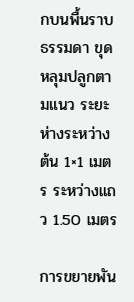กบนพื้นราบธรรมดา ขุดหลุมปลูกตามแนว ระยะห่างระหว่างต้น 1×1 เมตร ระหว่างแถว 1.50 เมตร

การขยายพัน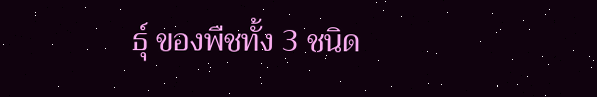ธุ์ ของพืชทั้ง 3 ชนิด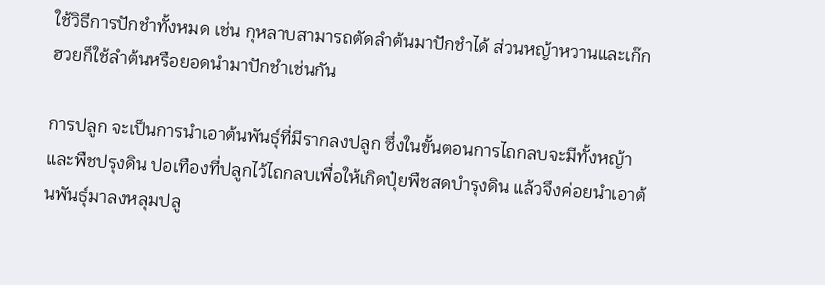ใช้วิธีการปักชำทั้งหมด เช่น กุหลาบสามารถตัดลำต้นมาปักชำได้ ส่วนหญ้าหวานและเก๊กฮวยก็ใช้ลำต้นหรือยอดนำมาปักชำเช่นกัน

การปลูก จะเป็นการนำเอาต้นพันธุ์ที่มีรากลงปลูก ซึ่งในขั้นตอนการไถกลบจะมีทั้งหญ้าและพืชปรุงดิน ปอเทืองที่ปลูกไว้ไถกลบเพื่อให้เกิดปุ๋ยพืชสดบำรุงดิน แล้วจึงค่อยนำเอาต้นพันธุ์มาลงหลุมปลู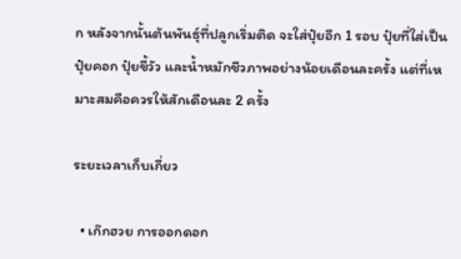ก หลังจากนั้นต้นพันธุ์ที่ปลูกเริ่มติด จะใส่ปุ๋ยอีก 1 รอบ ปุ๋ยที่ใส่เป็นปุ๋ยคอก ปุ๋ยขี้วัว และน้ำหมักชีวภาพอย่างน้อยเดือนละครั้ง แต่ที่เหมาะสมคือควรให้สักเดือนละ 2 ครั้ง

ระยะเวลาเก็บเกี่ยว

  • เก๊กฮวย การออกดอก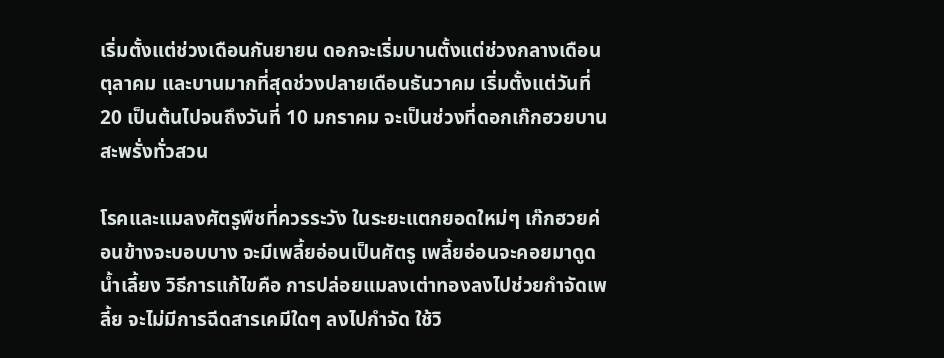เริ่มตั้งแต่ช่วงเดือนกันยายน ดอกจะเริ่มบานตั้งแต่ช่วงกลางเดือนตุลาคม และบานมากที่สุดช่วงปลายเดือนธันวาคม เริ่มตั้งแต่วันที่ 20 เป็นต้นไปจนถึงวันที่ 10 มกราคม จะเป็นช่วงที่ดอกเก๊กฮวยบานสะพรั่งทั่วสวน

โรคและแมลงศัตรูพืชที่ควรระวัง ในระยะแตกยอดใหม่ๆ เก๊กฮวยค่อนข้างจะบอบบาง จะมีเพลี้ยอ่อนเป็นศัตรู เพลี้ยอ่อนจะคอยมาดูดน้ำเลี้ยง วิธีการแก้ไขคือ การปล่อยแมลงเต่าทองลงไปช่วยกำจัดเพลี้ย จะไม่มีการฉีดสารเคมีใดๆ ลงไปกำจัด ใช้วิ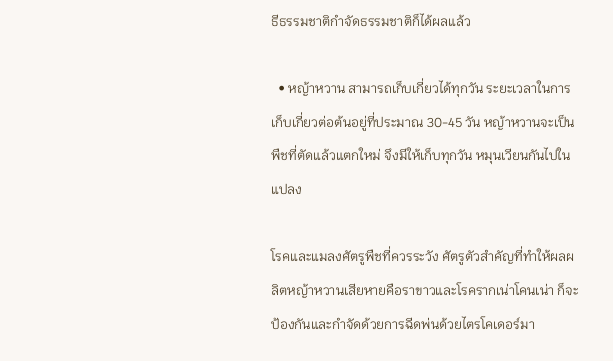ธีธรรมชาติกำจัดธรรมชาติก็ได้ผลแล้ว

  • หญ้าหวาน สามารถเก็บเกี่ยวได้ทุกวัน ระยะเวลาในการเก็บเกี่ยวต่อต้นอยู่ที่ประมาณ 30-45 วัน หญ้าหวานจะเป็นพืชที่ตัดแล้วแตกใหม่ จึงมีให้เก็บทุกวัน หมุนเวียนกันไปในแปลง

โรคและแมลงศัตรูพืชที่ควรระวัง ศัตรูตัวสำคัญที่ทำให้ผลผลิตหญ้าหวานเสียหายคือราขาวและโรครากเน่าโคนเน่า ก็จะป้องกันและกำจัดด้วยการฉีดพ่นด้วยไตรโคเดอร์มา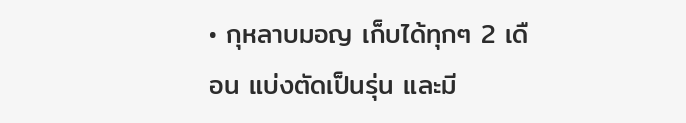• กุหลาบมอญ เก็บได้ทุกๆ 2 เดือน แบ่งตัดเป็นรุ่น และมี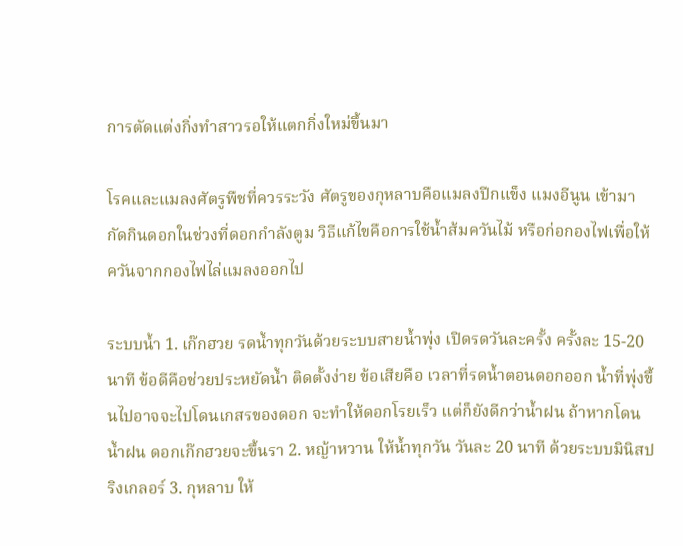การตัดแต่งกิ่งทำสาวรอให้แตกกิ่งใหม่ขึ้นมา

โรคและแมลงศัตรูพืชที่ควรระวัง ศัตรูของกุหลาบคือแมลงปีกแข็ง แมงอีนูน เข้ามากัดกินดอกในช่วงที่ดอกกำลังตูม วิธีแก้ไขคือการใช้น้ำส้มควันไม้ หรือก่อกองไฟเพื่อให้ควันจากกองไฟไล่แมลงออกไป

ระบบน้ำ 1. เก๊กฮวย รดน้ำทุกวันด้วยระบบสายน้ำพุ่ง เปิดรดวันละครั้ง ครั้งละ 15-20 นาที ข้อดีคือช่วยประหยัดน้ำ ติดตั้งง่าย ข้อเสียคือ เวลาที่รดน้ำตอนดอกออก น้ำที่พุ่งขึ้นไปอาจจะไปโดนเกสรของดอก จะทำให้ดอกโรยเร็ว แต่ก็ยังดีกว่าน้ำฝน ถ้าหากโดนน้ำฝน ดอกเก๊กฮวยจะขึ้นรา 2. หญ้าหวาน ให้น้ำทุกวัน วันละ 20 นาที ด้วยระบบมินิสปริงเกลอร์ 3. กุหลาบ ให้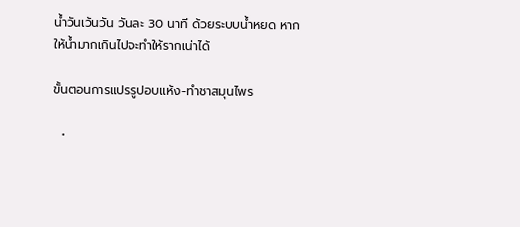น้ำวันเว้นวัน วันละ 30 นาที ด้วยระบบน้ำหยด หากให้น้ำมากเกินไปจะทำให้รากเน่าได้

ขั้นตอนการแปรรูปอบแห้ง-ทำชาสมุนไพร

  •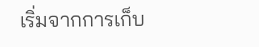เริ่มจากการเก็บ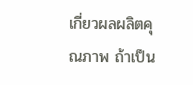เกี่ยวผลผลิตคุณภาพ ถ้าเป็น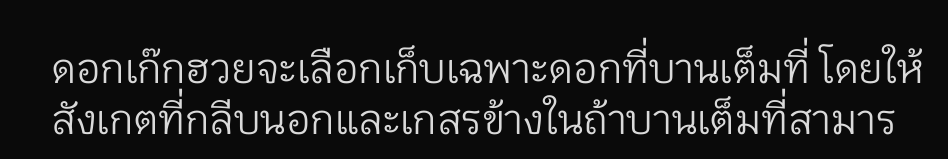ดอกเก๊กฮวยจะเลือกเก็บเฉพาะดอกที่บานเต็มที่ โดยให้สังเกตที่กลีบนอกและเกสรข้างในถ้าบานเต็มที่สามาร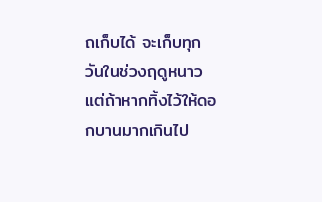ถเก็บได้ จะเก็บทุกวันในช่วงฤดูหนาว แต่ถ้าหากทิ้งไว้ให้ดอกบานมากเกินไป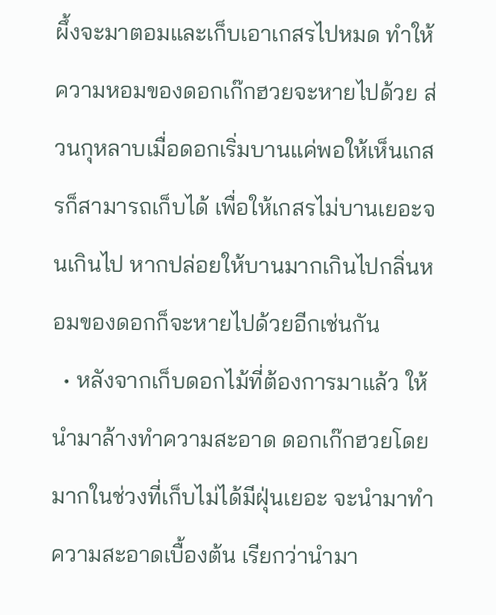ผึ้งจะมาตอมและเก็บเอาเกสรไปหมด ทำให้ความหอมของดอกเก๊กฮวยจะหายไปด้วย ส่วนกุหลาบเมื่อดอกเริ่มบานแค่พอให้เห็นเกสรก็สามารถเก็บได้ เพื่อให้เกสรไม่บานเยอะจนเกินไป หากปล่อยให้บานมากเกินไปกลิ่นหอมของดอกก็จะหายไปด้วยอีกเช่นกัน
  • หลังจากเก็บดอกไม้ที่ต้องการมาแล้ว ให้นำมาล้างทำความสะอาด ดอกเก๊กฮวยโดยมากในช่วงที่เก็บไม่ได้มีฝุ่นเยอะ จะนำมาทำความสะอาดเบื้องต้น เรียกว่านำมา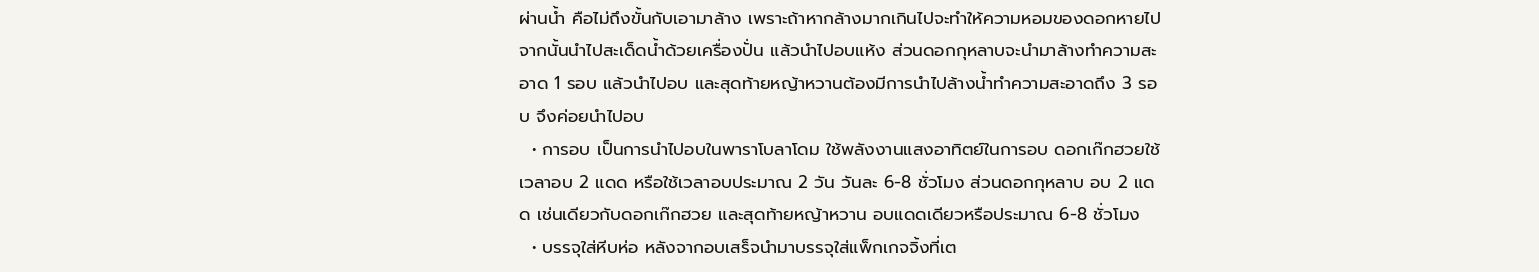ผ่านน้ำ คือไม่ถึงขั้นกับเอามาล้าง เพราะถ้าหากล้างมากเกินไปจะทำให้ความหอมของดอกหายไป จากนั้นนำไปสะเด็ดน้ำด้วยเครื่องปั่น แล้วนำไปอบแห้ง ส่วนดอกกุหลาบจะนำมาล้างทำความสะอาด 1 รอบ แล้วนำไปอบ และสุดท้ายหญ้าหวานต้องมีการนำไปล้างน้ำทำความสะอาดถึง 3 รอบ จึงค่อยนำไปอบ
  • การอบ เป็นการนำไปอบในพาราโบลาโดม ใช้พลังงานแสงอาทิตย์ในการอบ ดอกเก๊กฮวยใช้เวลาอบ 2 แดด หรือใช้เวลาอบประมาณ 2 วัน วันละ 6-8 ชั่วโมง ส่วนดอกกุหลาบ อบ 2 แดด เช่นเดียวกับดอกเก๊กฮวย และสุดท้ายหญ้าหวาน อบแดดเดียวหรือประมาณ 6-8 ชั่วโมง
  • บรรจุใส่หีบห่อ หลังจากอบเสร็จนำมาบรรจุใส่แพ็กเกจจิ้งที่เต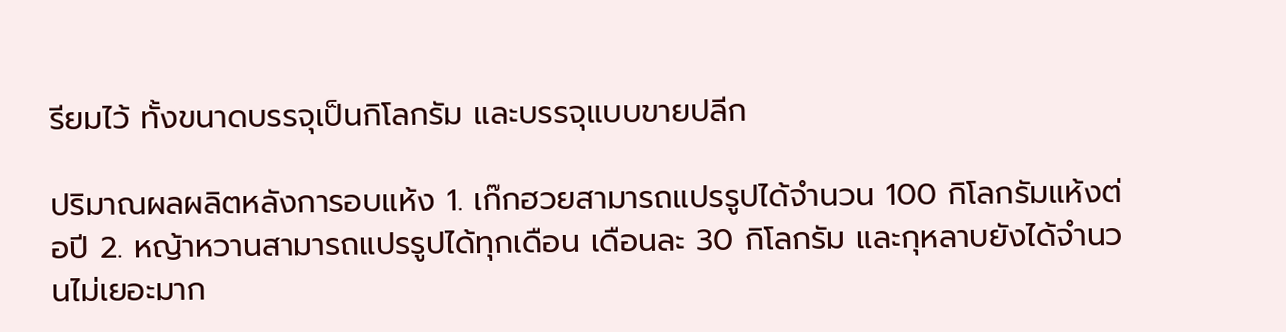รียมไว้ ทั้งขนาดบรรจุเป็นกิโลกรัม และบรรจุแบบขายปลีก

ปริมาณผลผลิตหลังการอบแห้ง 1. เก๊กฮวยสามารถแปรรูปได้จำนวน 100 กิโลกรัมแห้งต่อปี 2. หญ้าหวานสามารถแปรรูปได้ทุกเดือน เดือนละ 30 กิโลกรัม และกุหลาบยังได้จำนวนไม่เยอะมาก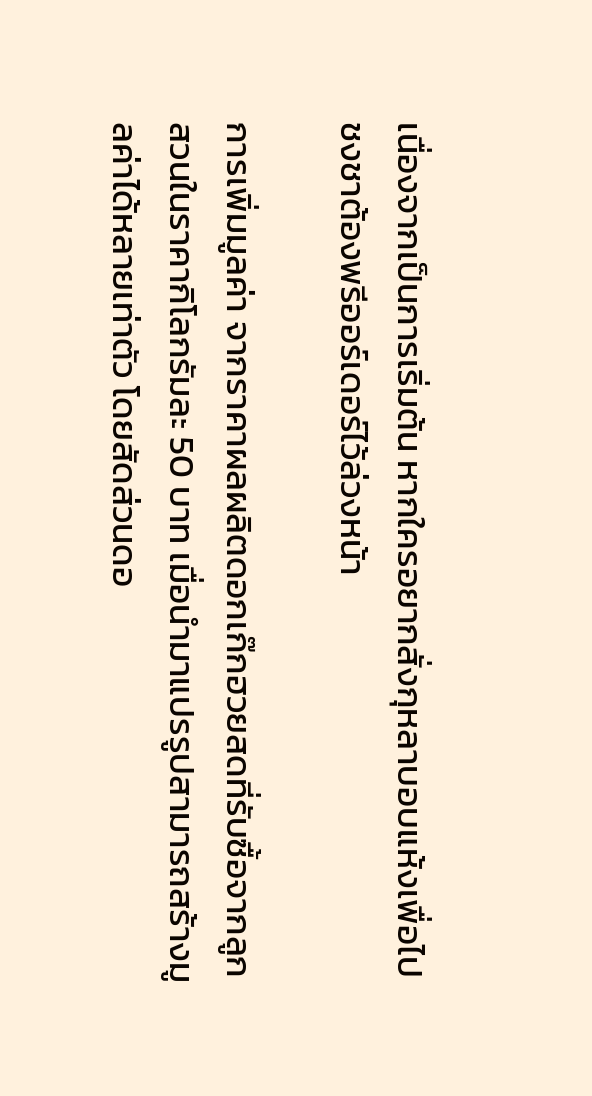เนื่องจากเป็นการเริ่มต้น หากใครอยากสั่งกุหลาบอบแห้งเพื่อไปชงชาต้องพรีออร์เดอร์ไว้ล่วงหน้า

การเพิ่มมูลค่า จากราคาผลผลิตดอกเก๊กฮวยสดที่รับซื้อจากลูกสวนในราคากิโลกรัมละ 50 บาท เมื่อนำมาแปรรูปสามารถสร้างมูลค่าได้หลายเท่าตัว โดยสัดส่วนดอ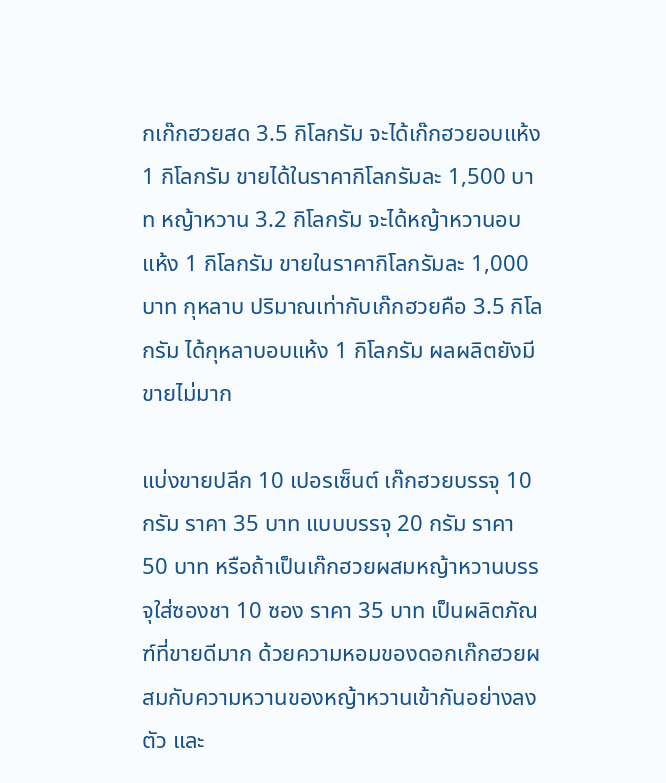กเก๊กฮวยสด 3.5 กิโลกรัม จะได้เก๊กฮวยอบแห้ง 1 กิโลกรัม ขายได้ในราคากิโลกรัมละ 1,500 บาท หญ้าหวาน 3.2 กิโลกรัม จะได้หญ้าหวานอบแห้ง 1 กิโลกรัม ขายในราคากิโลกรัมละ 1,000 บาท กุหลาบ ปริมาณเท่ากับเก๊กฮวยคือ 3.5 กิโลกรัม ได้กุหลาบอบแห้ง 1 กิโลกรัม ผลผลิตยังมีขายไม่มาก

แบ่งขายปลีก 10 เปอรเซ็นต์ เก๊กฮวยบรรจุ 10 กรัม ราคา 35 บาท แบบบรรจุ 20 กรัม ราคา 50 บาท หรือถ้าเป็นเก๊กฮวยผสมหญ้าหวานบรรจุใส่ซองชา 10 ซอง ราคา 35 บาท เป็นผลิตภัณฑ์ที่ขายดีมาก ด้วยความหอมของดอกเก๊กฮวยผสมกับความหวานของหญ้าหวานเข้ากันอย่างลงตัว และ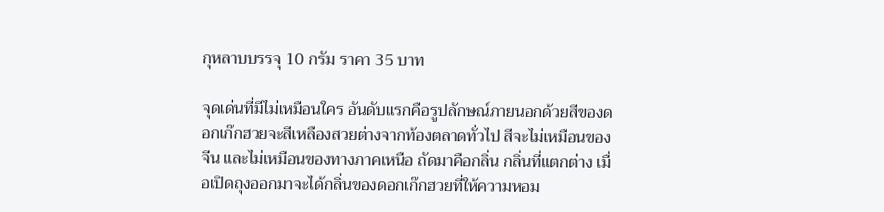กุหลาบบรรจุ 10 กรัม ราคา 35 บาท

จุดเด่นที่มีไม่เหมือนใคร อันดับแรกคือรูปลักษณ์ภายนอกด้วยสีของดอกเก๊กฮวยจะสีเหลืองสวยต่างจากท้องตลาดทั่วไป สีจะไม่เหมือนของจีน และไม่เหมือนของทางภาคเหนือ ถัดมาคือกลิ่น กลิ่นที่แตกต่าง เมื่อเปิดถุงออกมาจะได้กลิ่นของดอกเก๊กฮวยที่ให้ความหอม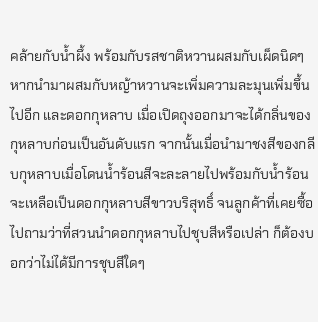คล้ายกับน้ำผึ้ง พร้อมกับรสชาติหวานผสมกับเผ็ดนิดๆ หากนำมาผสมกับหญ้าหวานจะเพิ่มความละมุนเพิ่มขึ้นไปอีก และดอกกุหลาบ เมื่อเปิดถุงออกมาจะได้กลิ่นของกุหลาบก่อนเป็นอันดับแรก จากนั้นเมื่อนำมาชงสีของกลีบกุหลาบเมื่อโดนน้ำร้อนสีจะละลายไปพร้อมกับน้ำร้อน จะเหลือเป็นดอกกุหลาบสีขาวบริสุทธิ์ จนลูกค้าที่เคยซื้อไปถามว่าที่สวนนำดอกกุหลาบไปชุบสีหรือเปล่า ก็ต้องบอกว่าไม่ได้มีการชุบสีใดๆ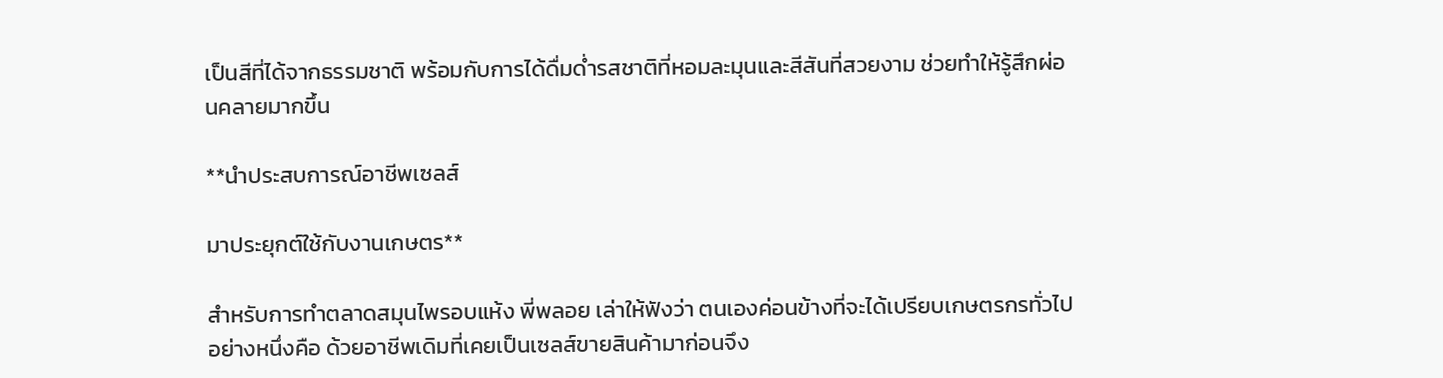เป็นสีที่ได้จากธรรมชาติ พร้อมกับการได้ดื่มด่ำรสชาติที่หอมละมุนและสีสันที่สวยงาม ช่วยทำให้รู้สึกผ่อนคลายมากขึ้น

**นำประสบการณ์อาชีพเซลส์

มาประยุกต์ใช้กับงานเกษตร**

สำหรับการทำตลาดสมุนไพรอบแห้ง พี่พลอย เล่าให้ฟังว่า ตนเองค่อนข้างที่จะได้เปรียบเกษตรกรทั่วไปอย่างหนึ่งคือ ด้วยอาชีพเดิมที่เคยเป็นเซลส์ขายสินค้ามาก่อนจึง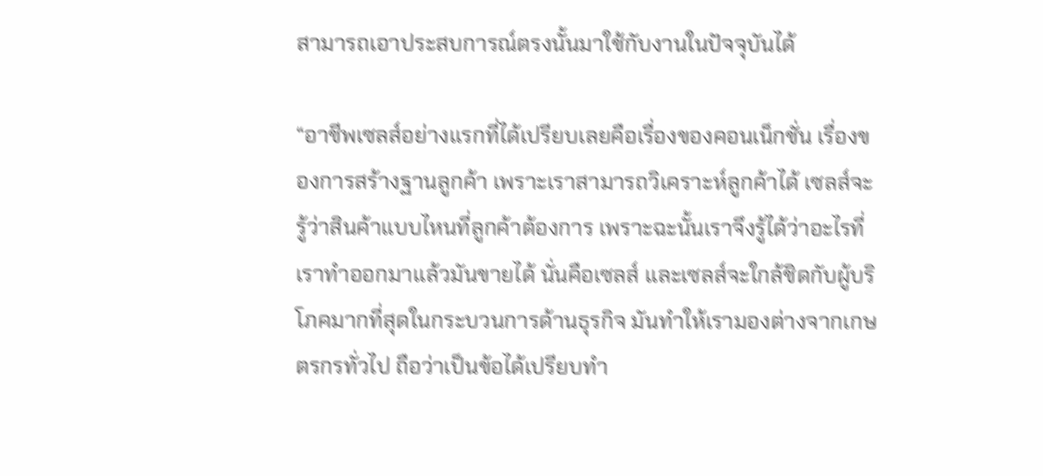สามารถเอาประสบการณ์ตรงนั้นมาใช้กับงานในปัจจุบันได้

“อาชีพเซลส์อย่างแรกที่ได้เปรียบเลยคือเรื่องของคอนเน็กชั่น เรื่องของการสร้างฐานลูกค้า เพราะเราสามารถวิเคราะห์ลูกค้าได้ เซลส์จะรู้ว่าสินค้าแบบไหนที่ลูกค้าต้องการ เพราะฉะนั้นเราจึงรู้ได้ว่าอะไรที่เราทำออกมาแล้วมันขายได้ นั่นคือเซลส์ และเซลส์จะใกล้ชิดกับผู้บริโภคมากที่สุดในกระบวนการด้านธุรกิจ มันทำให้เรามองต่างจากเกษตรกรทั่วไป ถือว่าเป็นข้อได้เปรียบทำ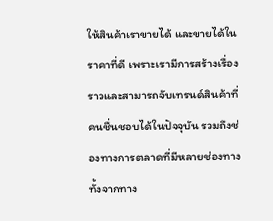ให้สินค้าเราขายได้ และขายได้ในราคาที่ดี เพราะเรามีการสร้างเรื่องราวและสามารถจับเทรนด์สินค้าที่คนชื่นชอบได้ในปัจจุบัน รวมถึงช่องทางการตลาดที่มีหลายช่องทาง ทั้งจากทาง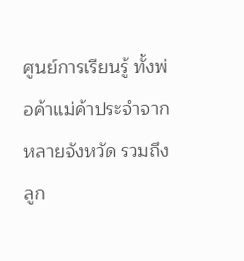ศูนย์การเรียนรู้ ทั้งพ่อค้าแม่ค้าประจำจากหลายจังหวัด รวมถึงลูก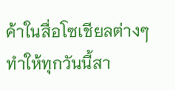ค้าในสื่อโซเชียลต่างๆ ทำให้ทุกวันนี้สา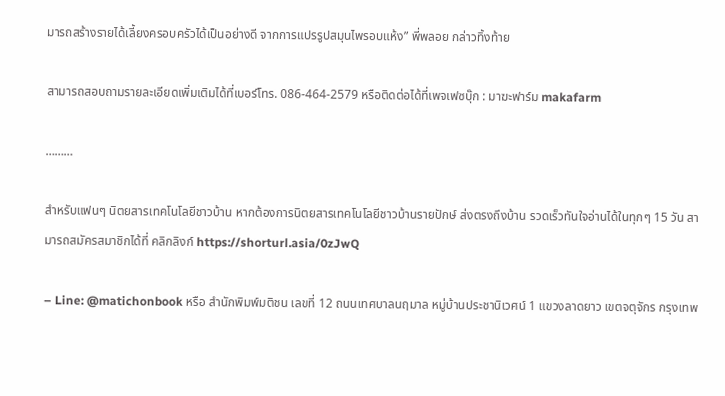มารถสร้างรายได้เลี้ยงครอบครัวได้เป็นอย่างดี จากการแปรรูปสมุนไพรอบแห้ง” พี่พลอย กล่าวทิ้งท้าย

สามารถสอบถามรายละเอียดเพิ่มเติมได้ที่เบอร์โทร. 086-464-2579 หรือติดต่อได้ที่เพจเฟซบุ๊ก : มาฆะฟาร์ม makafarm

………

สำหรับแฟนๆ นิตยสารเทคโนโลยีชาวบ้าน หากต้องการนิตยสารเทคโนโลยีชาวบ้านรายปักษ์ ส่งตรงถึงบ้าน รวดเร็วทันใจอ่านได้ในทุกๆ 15 วัน สามารถสมัครสมาชิกได้ที่ คลิกลิงก์ https://shorturl.asia/0zJwQ

– Line: @matichonbook หรือ สำนักพิมพ์มติชน เลขที่ 12 ถนนเทศบาลนฤมาล หมู่บ้านประชานิเวศน์ 1 แขวงลาดยาว เขตจตุจักร กรุงเทพ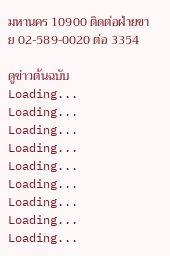มหานคร 10900 ติดต่อฝ่ายขาย 02-589-0020 ต่อ 3354

ดูข่าวต้นฉบับ
Loading...
Loading...
Loading...
Loading...
Loading...
Loading...
Loading...
Loading...
Loading...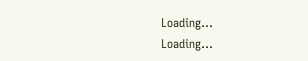Loading...
Loading...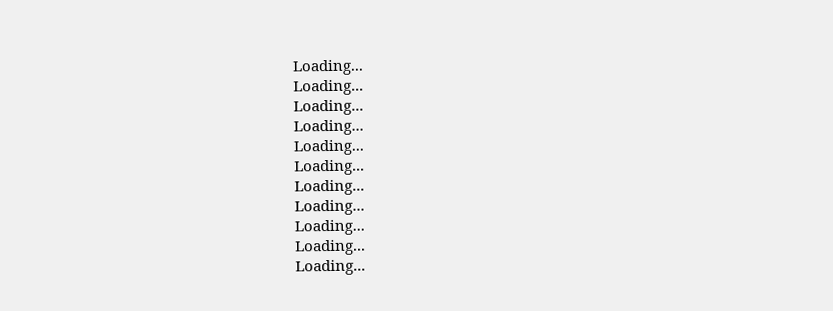Loading...
Loading...
Loading...
Loading...
Loading...
Loading...
Loading...
Loading...
Loading...
Loading...
Loading...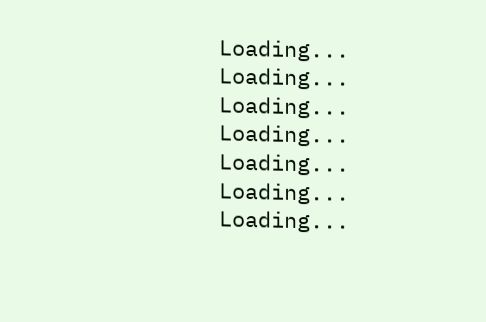Loading...
Loading...
Loading...
Loading...
Loading...
Loading...
Loading...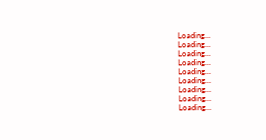Loading...
Loading...
Loading...
Loading...
Loading...
Loading...
Loading...
Loading...
Loading...